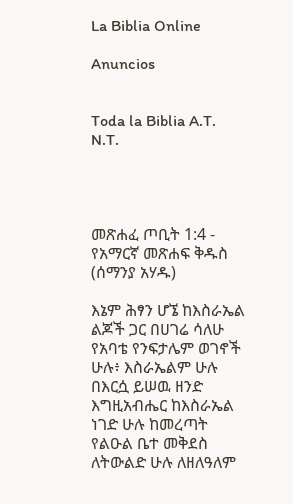La Biblia Online

Anuncios


Toda la Biblia A.T. N.T.




መጽሐፈ ጦቢት 1:4 - የአማርኛ መጽሐፍ ቅዱስ (ሰማንያ አሃዱ)

እኔም ሕፃን ሆኜ ከእስራኤል ልጆች ጋር በሀገሬ ሳለሁ የአባቴ የንፍታሌም ወገኖች ሁሉ፥ እስራኤልም ሁሉ በእርሷ ይሠዉ ዘንድ እግዚአብሔር ከእስራኤል ነገድ ሁሉ ከመረጣት የልዑል ቤተ መቅደስ ለትውልድ ሁሉ ለዘለዓለም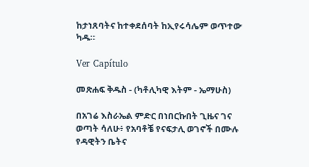ከታነጸባትና ከተቀደሰባት ከኢየሩሳሌም ወጥተው ካዱ።

Ver Capítulo

መጽሐፍ ቅዱስ - (ካቶሊካዊ እትም - ኤማሁስ)

በአገሬ እስራኤል ምድር በነበርኩበት ጊዜና ገና ወጣት ሳለሁ፥ የአባቶቼ የናፍታሊ ወገኖች በሙሉ የዳዊትን ቤትና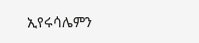ኢየሩሳሌምን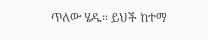ጥለው ሄዱ። ይህች ከተማ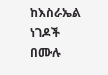ከእስራኤል ነገዶች በሙሉ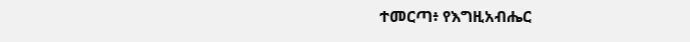ተመርጣ፥ የእግዚአብሔር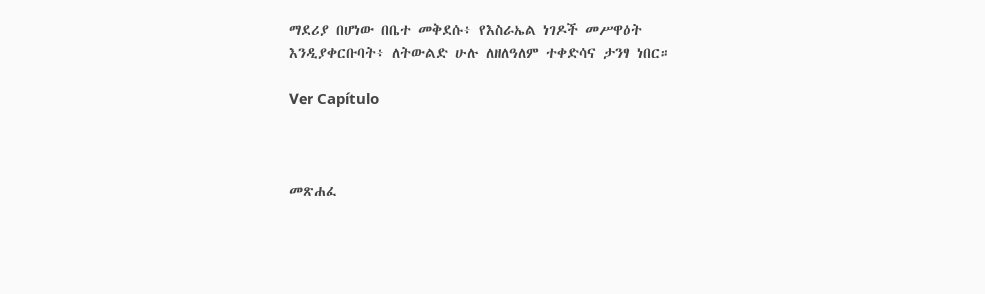ማደሪያ በሆነው በቤተ መቅደሱ፥ የእስራኤል ነገዶች መሥዋዕት እንዲያቀርቡባት፥ ለትውልድ ሁሉ ለዘለዓለም ተቀድሳና ታንፃ ነበር።

Ver Capítulo



መጽሐፈ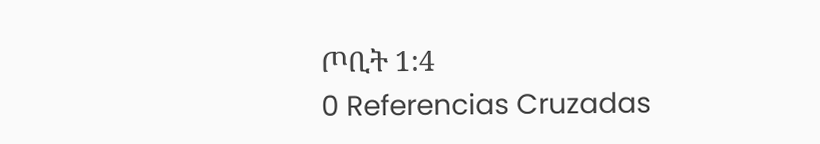ጦቢት 1:4
0 Referencias Cruzadas